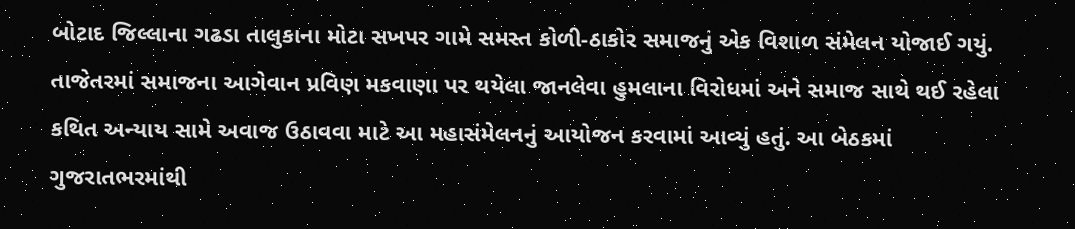બોટાદ જિલ્લાના ગઢડા તાલુકાના મોટા સખપર ગામે સમસ્ત કોળી-ઠાકોર સમાજનું એક વિશાળ સંમેલન યોજાઈ ગયું. તાજેતરમાં સમાજના આગેવાન પ્રવિણ મકવાણા પર થયેલા જાનલેવા હુમલાના વિરોધમાં અને સમાજ સાથે થઈ રહેલા કથિત અન્યાય સામે અવાજ ઉઠાવવા માટે આ મહાસંમેલનનું આયોજન કરવામાં આવ્યું હતું. આ બેઠકમાં ગુજરાતભરમાંથી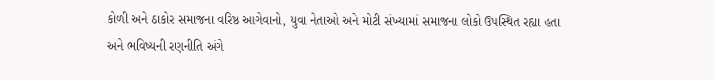કોળી અને ઠાકોર સમાજના વરિષ્ઠ આગેવાનો, યુવા નેતાઓ અને મોટી સંખ્યામાં સમાજના લોકો ઉપસ્થિત રહ્યા હતા અને ભવિષ્યની રણનીતિ અંગે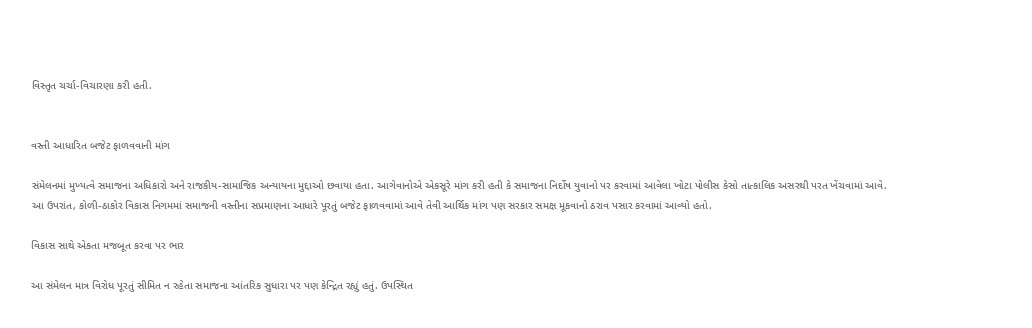વિસ્તૃત ચર્ચા-વિચારણા કરી હતી.


વસ્તી આધારિત બજેટ ફાળવવાની માંગ

સંમેલનમાં મુખ્યત્વે સમાજના અધિકારો અને રાજકીય-સામાજિક અન્યાયના મુદ્દાઓ છવાયા હતા. આગેવાનોએ એકસૂરે માંગ કરી હતી કે સમાજના નિર્દોષ યુવાનો પર કરવામાં આવેલા ખોટા પોલીસ કેસો તાત્કાલિક અસરથી પરત ખેંચવામાં આવે. આ ઉપરાંત, કોળી-ઠાકોર વિકાસ નિગમમાં સમાજની વસ્તીના સપ્રમાણના આધારે પૂરતું બજેટ ફાળવવામાં આવે તેવી આર્થિક માંગ પણ સરકાર સમક્ષ મૂકવાનો ઠરાવ પસાર કરવામાં આવ્યો હતો.

વિકાસ સાથે એકતા મજબૂત કરવા પર ભાર

આ સંમેલન માત્ર વિરોધ પૂરતું સીમિત ન રહેતા સમાજના આંતરિક સુધારા પર પણ કેન્દ્રિત રહ્યું હતું. ઉપસ્થિત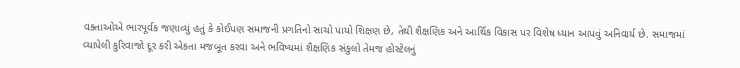વક્તાઓએ ભારપૂર્વક જણાવ્યું હતું કે કોઈપણ સમાજની પ્રગતિનો સાચો પાયો શિક્ષણ છે, તેથી શૈક્ષણિક અને આર્થિક વિકાસ પર વિશેષ ધ્યાન આપવું અનિવાર્ય છે. સમાજમાં વ્યાપેલી કુરિવાજો દૂર કરી એકતા મજબૂત કરવા અને ભવિષ્યમાં શૈક્ષણિક સંકુલો તેમજ હોસ્ટેલનું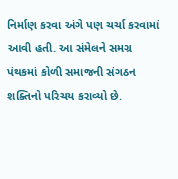નિર્માણ કરવા અંગે પણ ચર્ચા કરવામાં આવી હતી. આ સંમેલને સમગ્ર પંથકમાં કોળી સમાજની સંગઠન શક્તિનો પરિચય કરાવ્યો છે.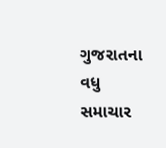ગુજરાતના વધુ સમાચાર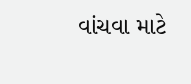વાંચવા માટે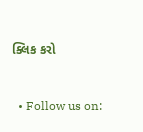ક્લિક કરો



  • Follow us on: